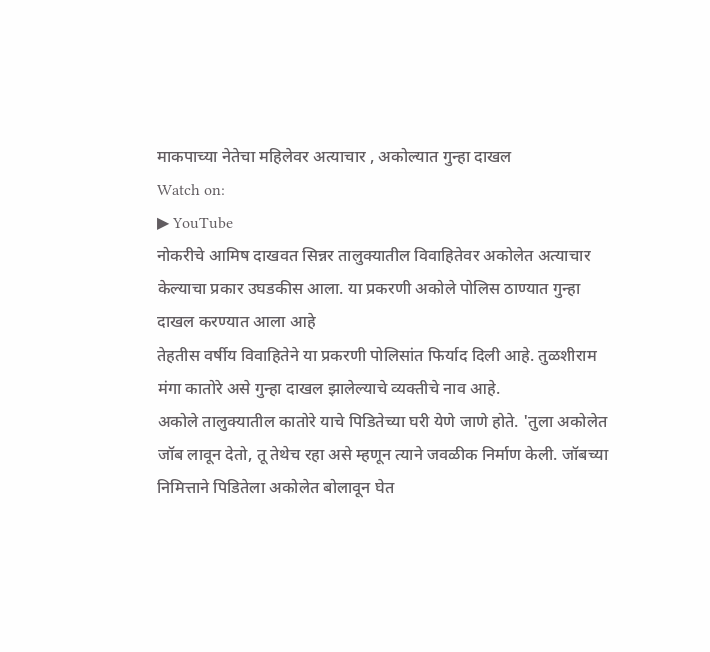माकपाच्या नेतेचा महिलेवर अत्याचार , अकोल्यात गुन्हा दाखल
Watch on:
▶ YouTube
नोकरीचे आमिष दाखवत सिन्नर तालुक्यातील विवाहितेवर अकोलेत अत्याचार केल्याचा प्रकार उघडकीस आला. या प्रकरणी अकोले पोलिस ठाण्यात गुन्हा दाखल करण्यात आला आहे
तेहतीस वर्षीय विवाहितेने या प्रकरणी पोलिसांत फिर्याद दिली आहे. तुळशीराम मंगा कातोरे असे गुन्हा दाखल झालेल्याचे व्यक्तीचे नाव आहे.
अकोले तालुक्यातील कातोरे याचे पिडितेच्या घरी येणे जाणे होते. 'तुला अकोलेत जॉब लावून देतो, तू तेथेच रहा असे म्हणून त्याने जवळीक निर्माण केली. जॉबच्या निमित्ताने पिडितेला अकोलेत बोलावून घेत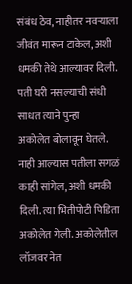संबंध ठेव, नाहीतर नवऱ्याला जीवंत मारून टाकेल, अशी धमकी तेथे आल्यावर दिली. पती घरी नसल्याची संधी साधत त्याने पुन्हा
अकोलेत बोलावून घेतले. नाही आल्यास पतीला सगळं काही सांगेल, अशी धमकी दिली. त्या भितीपोटी पिडिता अकोलेत गेली. अकोलेतील लॉजवर नेत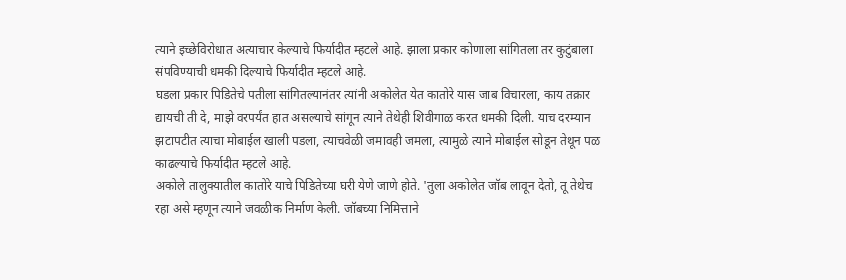त्याने इच्छेविरोधात अत्याचार केल्याचे फिर्यादीत म्हटले आहे. झाला प्रकार कोणाला सांगितला तर कुटुंबाला संपविण्याची धमकी दिल्याचे फिर्यादीत म्हटले आहे.
घडला प्रकार पिडितेचे पतीला सांगितल्यानंतर त्यांनी अकोलेत येत कातोरे यास जाब विचारला, काय तक्रार द्यायची ती दे, माझे वरपर्यंत हात असल्याचे सांगून त्याने तेथेही शिवीगाळ करत धमकी दिली. याच दरम्यान झटापटीत त्याचा मोबाईल खाली पडला, त्याचवेळी जमावही जमला, त्यामुळे त्याने मोबाईल सोडून तेथून पळ काढल्याचे फिर्यादीत म्हटले आहे.
अकोले तालुक्यातील कातोरे याचे पिडितेच्या घरी येणे जाणे होते. 'तुला अकोलेत जॉब लावून देतो, तू तेथेच रहा असे म्हणून त्याने जवळीक निर्माण केली. जॉबच्या निमित्ताने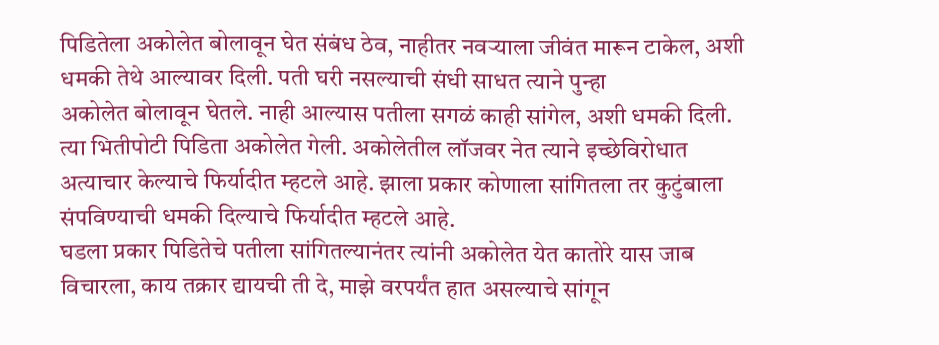पिडितेला अकोलेत बोलावून घेत संबंध ठेव, नाहीतर नवऱ्याला जीवंत मारून टाकेल, अशी धमकी तेथे आल्यावर दिली. पती घरी नसल्याची संधी साधत त्याने पुन्हा
अकोलेत बोलावून घेतले. नाही आल्यास पतीला सगळं काही सांगेल, अशी धमकी दिली. त्या भितीपोटी पिडिता अकोलेत गेली. अकोलेतील लॉजवर नेत त्याने इच्छेविरोधात अत्याचार केल्याचे फिर्यादीत म्हटले आहे. झाला प्रकार कोणाला सांगितला तर कुटुंबाला संपविण्याची धमकी दिल्याचे फिर्यादीत म्हटले आहे.
घडला प्रकार पिडितेचे पतीला सांगितल्यानंतर त्यांनी अकोलेत येत कातोरे यास जाब विचारला, काय तक्रार द्यायची ती दे, माझे वरपर्यंत हात असल्याचे सांगून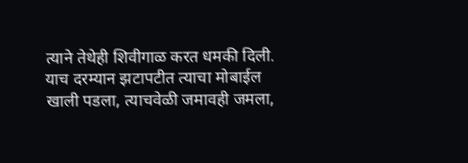त्याने तेथेही शिवीगाळ करत धमकी दिली. याच दरम्यान झटापटीत त्याचा मोबाईल खाली पडला, त्याचवेळी जमावही जमला,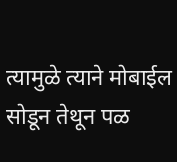त्यामुळे त्याने मोबाईल सोडून तेथून पळ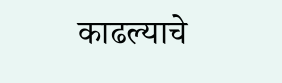काढल्याचे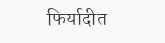फिर्यादीत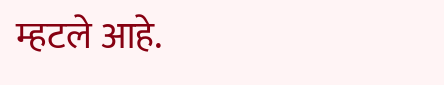म्हटले आहे.